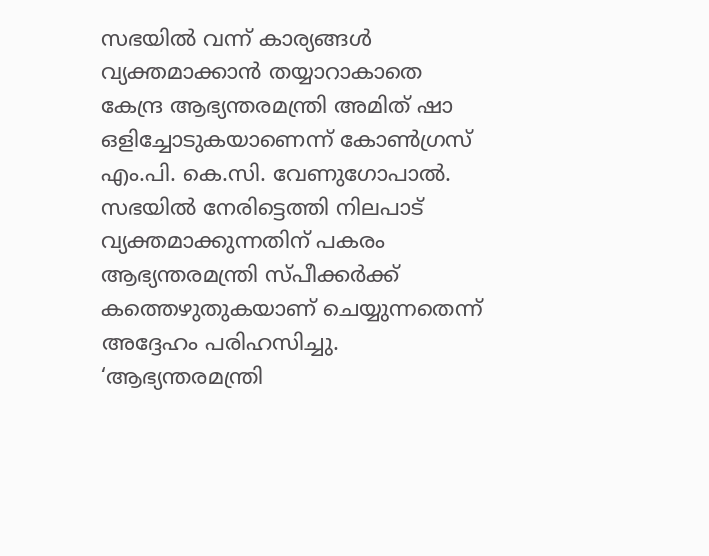സഭയിൽ വന്ന് കാര്യങ്ങൾ വ്യക്തമാക്കാൻ തയ്യാറാകാതെ കേന്ദ്ര ആഭ്യന്തരമന്ത്രി അമിത് ഷാ ഒളിച്ചോടുകയാണെന്ന് കോൺഗ്രസ് എം.പി. കെ.സി. വേണുഗോപാൽ. സഭയിൽ നേരിട്ടെത്തി നിലപാട് വ്യക്തമാക്കുന്നതിന് പകരം ആഭ്യന്തരമന്ത്രി സ്പീക്കർക്ക് കത്തെഴുതുകയാണ് ചെയ്യുന്നതെന്ന് അദ്ദേഹം പരിഹസിച്ചു.
‘ആഭ്യന്തരമന്ത്രി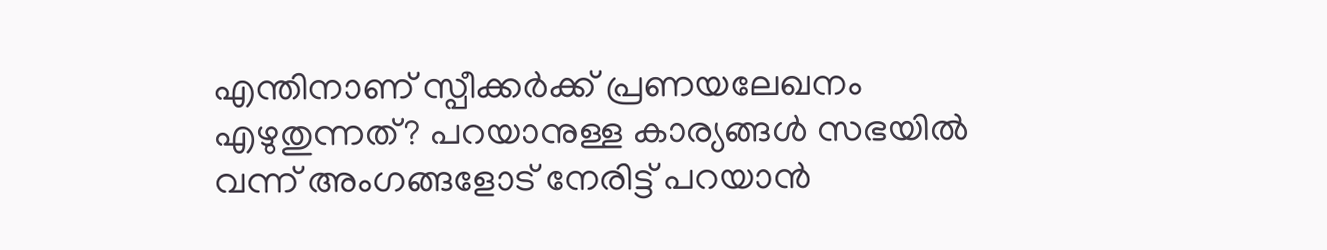എന്തിനാണ് സ്പീക്കർക്ക് പ്രണയലേഖനം എഴുതുന്നത്? പറയാനുള്ള കാര്യങ്ങൾ സഭയിൽ വന്ന് അംഗങ്ങളോട് നേരിട്ട് പറയാൻ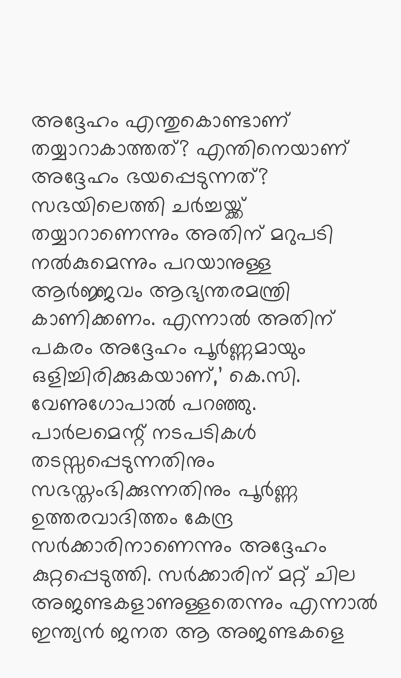അദ്ദേഹം എന്തുകൊണ്ടാണ് തയ്യാറാകാത്തത്? എന്തിനെയാണ് അദ്ദേഹം ഭയപ്പെടുന്നത്? സഭയിലെത്തി ചർച്ചയ്ക്ക് തയ്യാറാണെന്നും അതിന് മറുപടി നൽകുമെന്നും പറയാനുള്ള ആർജ്ജവം ആഭ്യന്തരമന്ത്രി കാണിക്കണം. എന്നാൽ അതിന് പകരം അദ്ദേഹം പൂർണ്ണമായും ഒളിച്ചിരിക്കുകയാണ്,’ കെ.സി. വേണുഗോപാൽ പറഞ്ഞു.
പാർലമെന്റ് നടപടികൾ തടസ്സപ്പെടുന്നതിനും സഭസ്തംഭിക്കുന്നതിനും പൂർണ്ണ ഉത്തരവാദിത്തം കേന്ദ്ര സർക്കാരിനാണെന്നും അദ്ദേഹം കുറ്റപ്പെടുത്തി. സർക്കാരിന് മറ്റ് ചില അജണ്ടകളാണുള്ളതെന്നും എന്നാൽ ഇന്ത്യൻ ജനത ആ അജണ്ടകളെ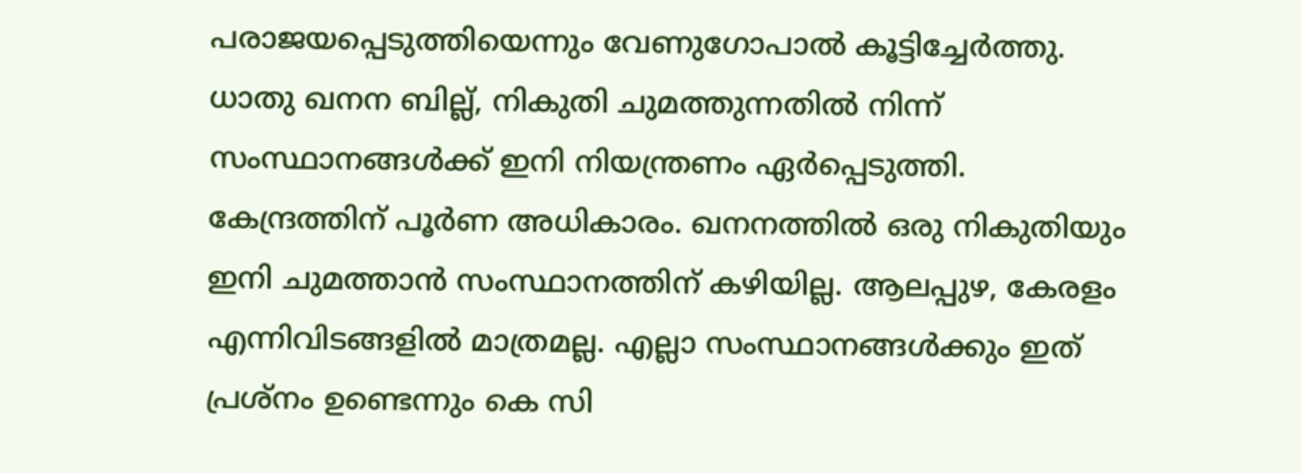പരാജയപ്പെടുത്തിയെന്നും വേണുഗോപാൽ കൂട്ടിച്ചേർത്തു.
ധാതു ഖനന ബില്ല്, നികുതി ചുമത്തുന്നതിൽ നിന്ന് സംസ്ഥാനങ്ങൾക്ക് ഇനി നിയന്ത്രണം ഏർപ്പെടുത്തി. കേന്ദ്രത്തിന് പൂർണ അധികാരം. ഖനനത്തിൽ ഒരു നികുതിയും ഇനി ചുമത്താൻ സംസ്ഥാനത്തിന് കഴിയില്ല. ആലപ്പുഴ, കേരളം എന്നിവിടങ്ങളിൽ മാത്രമല്ല. എല്ലാ സംസ്ഥാനങ്ങൾക്കും ഇത് പ്രശ്നം ഉണ്ടെന്നും കെ സി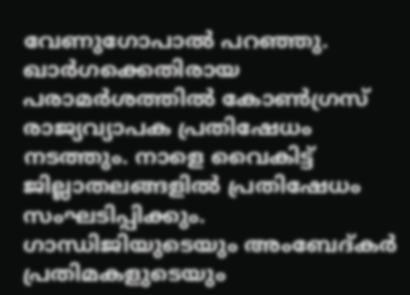വേണുഗോപാൽ പറഞ്ഞു.
ഖാർഗക്കെതിരായ പരാമർശത്തിൽ കോൺഗ്രസ് രാജ്യവ്യാപക പ്രതിഷേധം നടത്തും. നാളെ വൈകിട്ട് ജില്ലാതലങ്ങളിൽ പ്രതിഷേധം സംഘടിപ്പിക്കും. ഗാന്ധിജിയുടെയും അംബേദ്കർ പ്രതിമകളുടെയും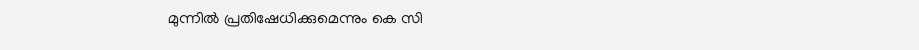മുന്നിൽ പ്രതിഷേധിക്കുമെന്നും കെ സി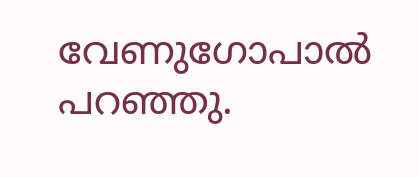വേണുഗോപാൽ പറഞ്ഞു.